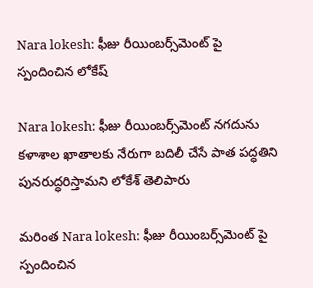Nara lokesh: ఫీజు రీయింబర్స్‌మెంట్ పై స్పందించిన లోకేష్

Nara lokesh: ఫీజు రీయింబర్స్‌మెంట్ నగదును కళాశాల ఖాతాలకు నేరుగా బదిలీ చేసే పాత పద్ధతిని పునరుద్ధరిస్తామని లోకేశ్ తెలిపారు

మరింత Nara lokesh: ఫీజు రీయింబర్స్‌మెంట్ పై స్పందించిన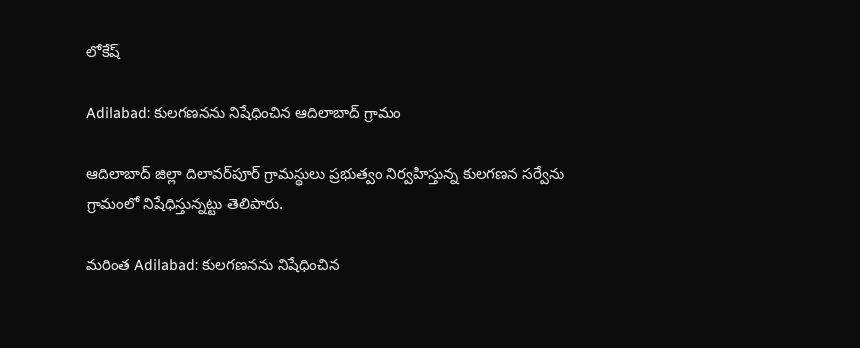లోకేష్

Adilabad: కుల‌గ‌ణ‌న‌ను నిషేధించిన ఆదిలాబాద్ గ్రామం

ఆదిలాబాద్ జిల్లా దిలావ‌ర్‌పూర్ గ్రామ‌స్థులు ప్ర‌భుత్వం నిర్వ‌హిస్తున్న కుల‌గ‌ణ‌న స‌ర్వేను గ్రామంలో నిషేధిస్తున్న‌ట్టు తెలిపారు.

మరింత Adilabad: కుల‌గ‌ణ‌న‌ను నిషేధించిన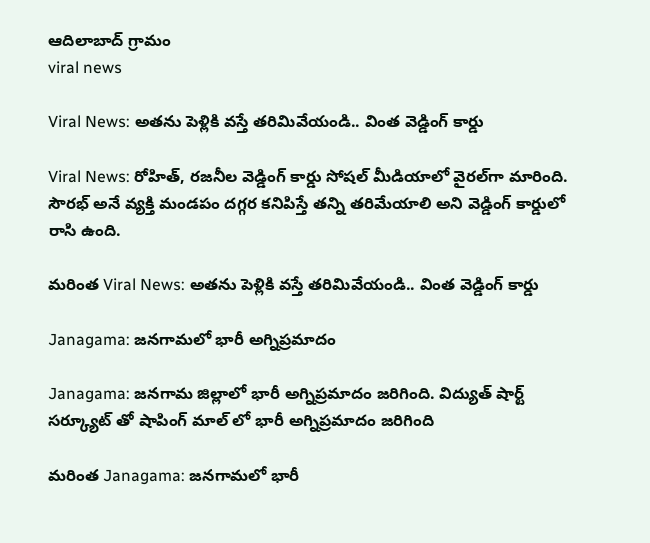ఆదిలాబాద్ గ్రామం
viral news

Viral News: అతను పెళ్లికి వస్తే తరిమివేయండి.. వింత వెడ్డింగ్ కార్డు

Viral News: రోహిత్, రజనీల వెడ్డింగ్ కార్డు సోషల్ మీడియాలో వైరల్‌గా మారింది. సౌరభ్ అనే వ్యక్తి మండపం దగ్గర కనిపిస్తే తన్ని తరిమేయాలి అని వెడ్డింగ్ కార్డులో రాసి ఉంది.

మరింత Viral News: అతను పెళ్లికి వస్తే తరిమివేయండి.. వింత వెడ్డింగ్ కార్డు

Janagama: జనగామలో భారీ అగ్నిప్రమాదం

Janagama: జనగామ జిల్లాలో భారీ అగ్నిప్రమాదం జరిగింది. విద్యుత్ షార్ట్ సర్క్యూట్ తో షాపింగ్ మాల్ లో భారీ అగ్నిప్రమాదం జరిగింది

మరింత Janagama: జనగామలో భారీ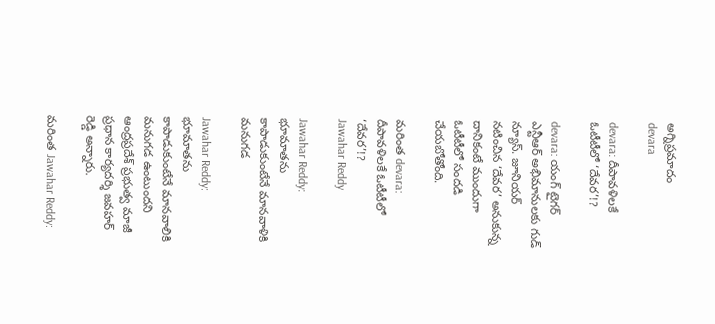అగ్నిప్రమాదం
devara

devara: దీపావళిలకే ఓటీటీలో ‘దేవర’!?

devara: యంగ్ టైగర్ ఎన్టీఆర్ అభిమానులకు గుడ్ న్యూస్. జూనియర్ నటించిన ‘దేవర’ అనుకున్న దానికంటే ముందుగా ఓటీటీలో సందడి చేయబోతోంది.

మరింత devara: దీపావళిలకే ఓటీటీలో ‘దేవర’!?
Jawahar Reddy

Jawahar Reddy: భూమాతను కాపాడుకుంటేనే మానవాళికి మనుగడ

Jawahar Reddy: భూమాతను కాపాడుకుంటేనే మానవాలికి మనుగడ ఉంటుందని ఆంద్రప్రదేశ్ ప్రభుత్వ మాజీ ప్రధాన కార్యదర్శి జవహర్ రెడ్డి అన్నారు.

మరింత Jawahar Reddy: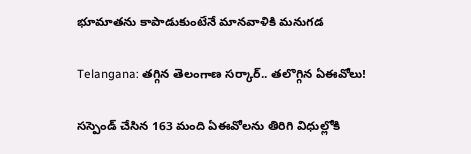భూమాతను కాపాడుకుంటేనే మానవాళికి మనుగడ

Telangana: త‌గ్గిన తెలంగాణ స‌ర్కార్‌.. త‌లొగ్గిన ఏఈవోలు!

స‌స్పెండ్ చేసిన 163 మంది ఏఈవోల‌ను తిరిగి విధుల్లోకి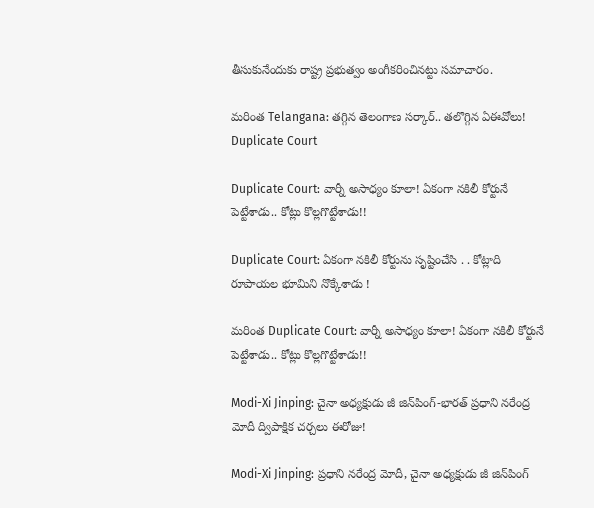తీసుకునేందుకు రాష్ట్ర ప్ర‌భుత్వం అంగీక‌రించిన‌ట్టు స‌మాచారం.

మరింత Telangana: త‌గ్గిన తెలంగాణ స‌ర్కార్‌.. త‌లొగ్గిన ఏఈవోలు!
Duplicate Court

Duplicate Court: వార్నీ అసాధ్యం కూలా! ఏకంగా నకిలీ కోర్టునే పెట్టేశాడు.. కోట్లు కొల్లగొట్టేశాడు!!

Duplicate Court: ఏకంగా నకిలీ కోర్టును సృష్టించేసి . . కోట్లాది రూపాయల భూమిని నొక్కేశాడు !

మరింత Duplicate Court: వార్నీ అసాధ్యం కూలా! ఏకంగా నకిలీ కోర్టునే పెట్టేశాడు.. కోట్లు కొల్లగొట్టేశాడు!!

Modi-Xi Jinping: చైనా అధ్యక్షుడు జీ జిన్‌పింగ్-భారత్ ప్రధాని నరేంద్ర మోదీ ద్విపాక్షిక చర్చలు ఈరోజు!

Modi-Xi Jinping: ప్రధాని నరేంద్ర మోదీ, చైనా అధ్యక్షుడు జీ జిన్‌పింగ్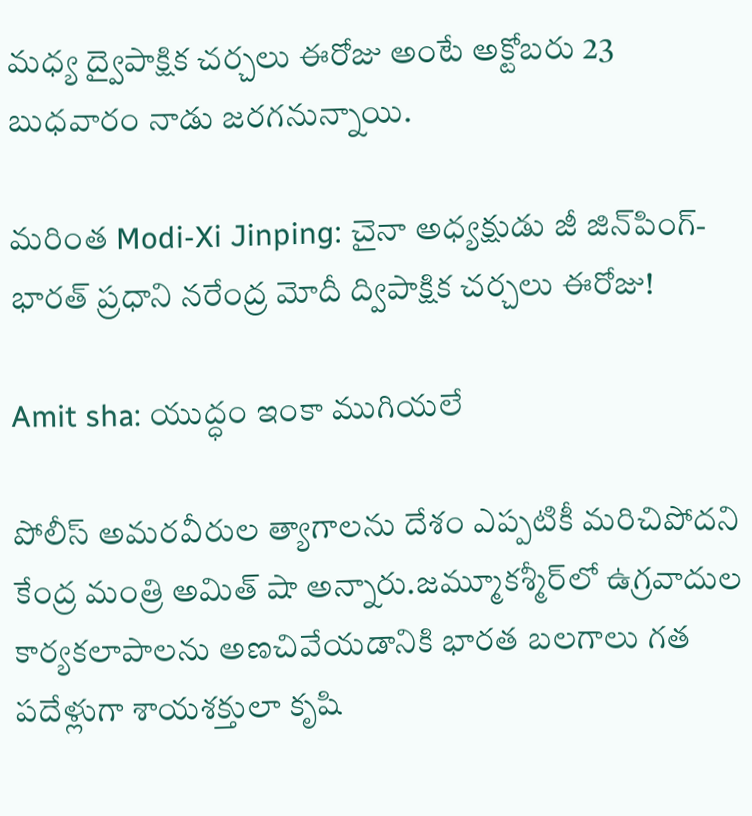మధ్య ద్వైపాక్షిక చర్చలు ఈరోజు అంటే అక్టోబరు 23 బుధవారం నాడు జరగనున్నాయి.

మరింత Modi-Xi Jinping: చైనా అధ్యక్షుడు జీ జిన్‌పింగ్-భారత్ ప్రధాని నరేంద్ర మోదీ ద్విపాక్షిక చర్చలు ఈరోజు!

Amit sha: యుద్ధం ఇంకా ముగియలే

పోలీస్‌ అమరవీరుల త్యాగాలను దేశం ఎప్పటికీ మరిచిపోదని కేంద్ర మంత్రి అమిత్‌ షా అన్నారు.జమ్మూకశ్మీర్‌లో ఉగ్రవాదుల కార్యకలాపాలను అణచివేయడానికి భారత బలగాలు గత పదేళ్లుగా శాయశక్తులా కృషి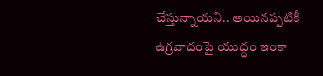చేస్తున్నాయని.. అయినప్పటికీ ఉగ్రవాదంపై యుద్ధం ఇంకా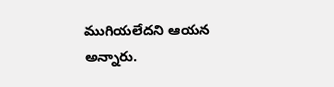ముగియలేదని ఆయన అన్నారు.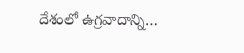దేశంలో ఉగ్రవాదాన్ని…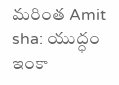మరింత Amit sha: యుద్ధం ఇంకా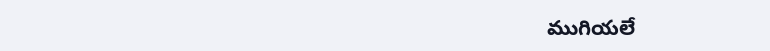ముగియలే